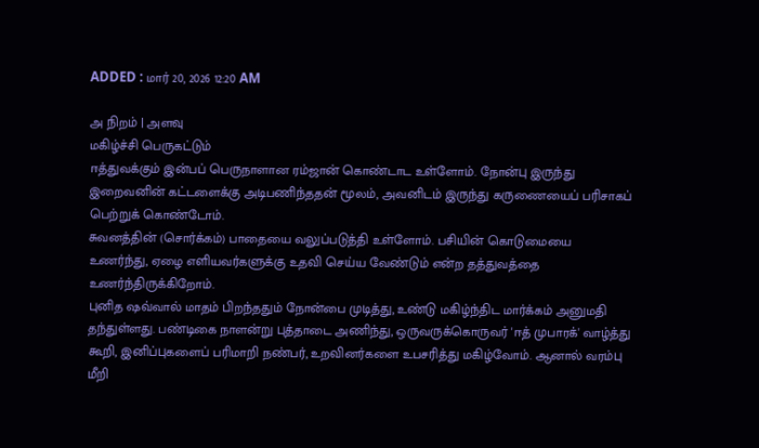ADDED : மார் 20, 2026 12:20 AM

அ நிறம் | அளவு
மகிழ்ச்சி பெருகட்டும்
ஈத்துவக்கும் இன்பப் பெருநாளான ரம்ஜான் கொண்டாட உள்ளோம். நோன்பு இருந்து இறைவனின் கட்டளைக்கு அடிபணிந்ததன் மூலம், அவனிடம் இருந்து கருணையைப் பரிசாகப் பெற்றுக் கொண்டோம்.
சுவனத்தின் (சொர்க்கம்) பாதையை வலுப்படுத்தி உள்ளோம். பசியின் கொடுமையை உணர்ந்து, ஏழை எளியவர்களுக்கு உதவி செய்ய வேண்டும் என்ற தத்துவத்தை உணர்ந்திருக்கிறோம்.
புனித ஷவ்வால் மாதம் பிறந்ததும் நோன்பை முடித்து, உண்டு மகிழ்ந்திட மார்க்கம் அனுமதி தந்துள்ளது. பண்டிகை நாளன்று புத்தாடை அணிந்து, ஒருவருக்கொருவர் 'ஈத் முபாரக்' வாழ்த்து கூறி, இனிப்புகளைப் பரிமாறி நண்பர், உறவினர்களை உபசரித்து மகிழ்வோம். ஆனால் வரம்பு மீறி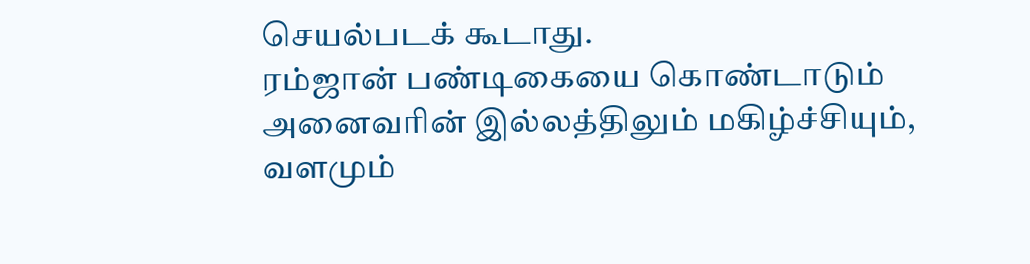செயல்படக் கூடாது.
ரம்ஜான் பண்டிகையை கொண்டாடும் அனைவரின் இல்லத்திலும் மகிழ்ச்சியும், வளமும்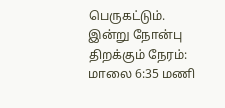பெருகட்டும்.
இன்று நோன்பு திறக்கும் நேரம்: மாலை 6:35 மணி